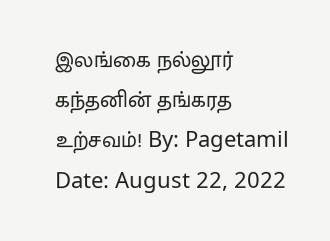இலங்கை நல்லூர் கந்தனின் தங்கரத உற்சவம்! By: Pagetamil Date: August 22, 2022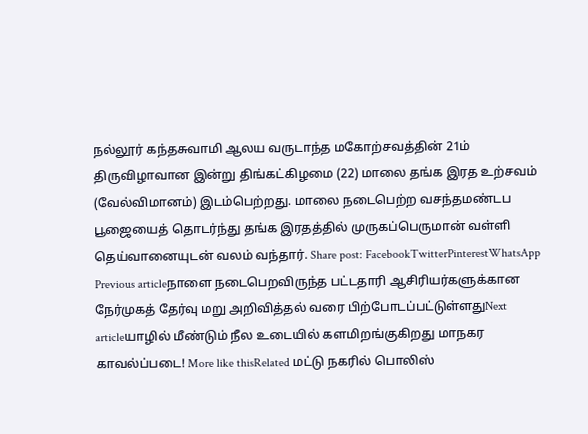நல்லூர் கந்தசுவாமி ஆலய வருடாந்த மகோற்சவத்தின் 21ம் திருவிழாவான இன்று திங்கட்கிழமை (22) மாலை தங்க இரத உற்சவம் (வேல்விமானம்) இடம்பெற்றது. மாலை நடைபெற்ற வசந்தமண்டப பூஜையைத் தொடர்ந்து தங்க இரதத்தில் முருகப்பெருமான் வள்ளி தெய்வானையுடன் வலம் வந்தார். Share post: FacebookTwitterPinterestWhatsApp Previous articleநாளை நடைபெறவிருந்த பட்டதாரி ஆசிரியர்களுக்கான நேர்முகத் தேர்வு மறு அறிவித்தல் வரை பிற்போடப்பட்டுள்ளதுNext articleயாழில் மீண்டும் நீல உடையில் களமிறங்குகிறது மாநகர காவல்ப்படை! More like thisRelated மட்டு நகரில் பொலிஸ்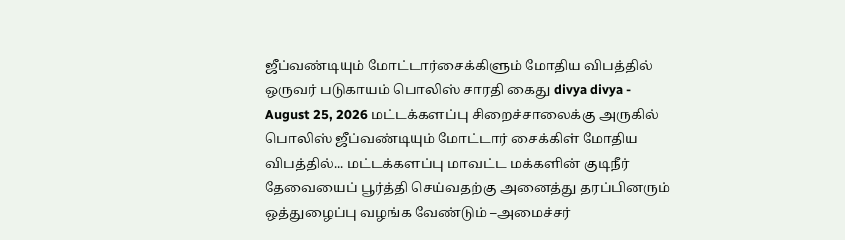ஜீப்வண்டியும் மோட்டார்சைக்கிளும் மோதிய விபத்தில் ஒருவர் படுகாயம் பொலிஸ் சாரதி கைது divya divya - August 25, 2026 மட்டக்களப்பு சிறைச்சாலைக்கு அருகில் பொலிஸ் ஜீப்வண்டியும் மோட்டார் சைக்கிள் மோதிய விபத்தில்... மட்டக்களப்பு மாவட்ட மக்களின் குடிநீர் தேவையைப் பூர்த்தி செய்வதற்கு அனைத்து தரப்பினரும் ஒத்துழைப்பு வழங்க வேண்டும் –அமைச்சர்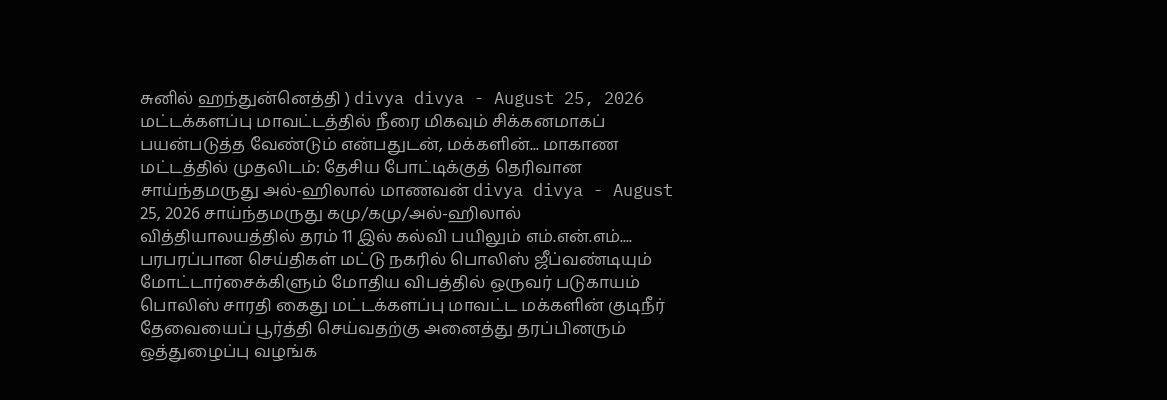சுனில் ஹந்துன்னெத்தி ) divya divya - August 25, 2026 மட்டக்களப்பு மாவட்டத்தில் நீரை மிகவும் சிக்கனமாகப் பயன்படுத்த வேண்டும் என்பதுடன், மக்களின்... மாகாண மட்டத்தில் முதலிடம்: தேசிய போட்டிக்குத் தெரிவான சாய்ந்தமருது அல்-ஹிலால் மாணவன் divya divya - August 25, 2026 சாய்ந்தமருது கமு/கமு/அல்-ஹிலால் வித்தியாலயத்தில் தரம் 11 இல் கல்வி பயிலும் எம்.என்.எம்.... பரபரப்பான செய்திகள் மட்டு நகரில் பொலிஸ் ஜீப்வண்டியும் மோட்டார்சைக்கிளும் மோதிய விபத்தில் ஒருவர் படுகாயம் பொலிஸ் சாரதி கைது மட்டக்களப்பு மாவட்ட மக்களின் குடிநீர் தேவையைப் பூர்த்தி செய்வதற்கு அனைத்து தரப்பினரும் ஒத்துழைப்பு வழங்க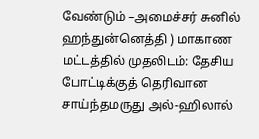வேண்டும் –அமைச்சர் சுனில் ஹந்துன்னெத்தி ) மாகாண மட்டத்தில் முதலிடம்: தேசிய போட்டிக்குத் தெரிவான சாய்ந்தமருது அல்-ஹிலால்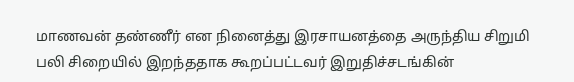மாணவன் தண்ணீர் என நினைத்து இரசாயனத்தை அருந்திய சிறுமி பலி சிறையில் இறந்ததாக கூறப்பட்டவர் இறுதிச்சடங்கின்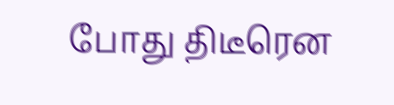போது திடீரென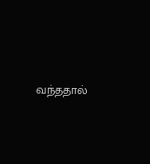வந்ததால்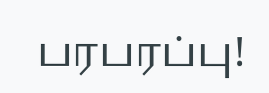பரபரப்பு!